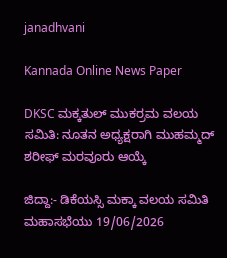janadhvani

Kannada Online News Paper

DKSC ಮಕ್ಕತುಲ್ ಮುಕರ್ರಮ ವಲಯ ಸಮಿತಿ: ನೂತನ ಅಧ್ಯಕ್ಷರಾಗಿ ಮುಹಮ್ಮದ್ ಶರೀಫ್ ಮರವೂರು ಆಯ್ಕೆ

ಜಿದ್ದಾ:- ಡಿಕೆಯಸ್ಸಿ ಮಕ್ಕಾ ವಲಯ ಸಮಿತಿ ಮಹಾಸಭೆಯು 19/06/2026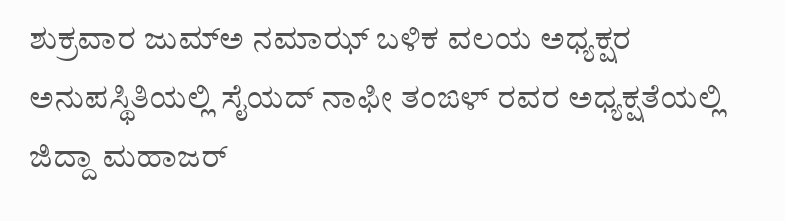ಶುಕ್ರವಾರ ಜುಮ್ಅ ನಮಾಝ್ ಬಳಿಕ ವಲಯ ಅಧ್ಯಕ್ಷರ ಅನುಪಸ್ಥಿತಿಯಲ್ಲಿ ಸೈಯದ್ ನಾಫೀ ತಂಙಳ್ ರವರ ಅಧ್ಯಕ್ಷತೆಯಲ್ಲಿ ಜಿದ್ದಾ ಮಹಾಜರ್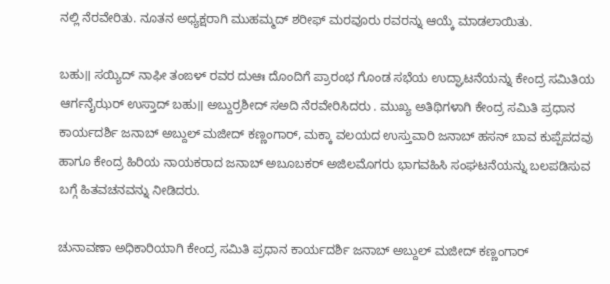ನಲ್ಲಿ ನೆರವೇರಿತು. ನೂತನ ಅಧ್ಯಕ್ಷರಾಗಿ ಮುಹಮ್ಮದ್ ಶರೀಫ್ ಮರವೂರು ರವರನ್ನು ಆಯ್ಕೆ ಮಾಡಲಾಯಿತು.

ಬಹು॥ ಸಯ್ಯಿದ್ ನಾಫೀ ತಂಙಳ್ ರವರ ದುಆಃ ದೊಂದಿಗೆ ಪ್ರಾರಂಭ ಗೊಂಡ ಸಭೆಯ ಉದ್ಘಾಟನೆಯನ್ನು ಕೇಂದ್ರ ಸಮಿತಿಯ ಆರ್ಗನೈಝರ್ ಉಸ್ತಾದ್ ಬಹು॥ ಅಬ್ದುರ್ರಶೀದ್ ಸಅದಿ ನೆರವೇರಿಸಿದರು . ಮುಖ್ಯ ಅತಿಥಿಗಳಾಗಿ ಕೇಂದ್ರ ಸಮಿತಿ ಪ್ರಧಾನ ಕಾರ್ಯದರ್ಶಿ ಜನಾಬ್ ಅಬ್ದುಲ್ ಮಜೀದ್ ಕಣ್ಣಂಗಾರ್, ಮಕ್ಕಾ ವಲಯದ ಉಸ್ತುವಾರಿ ಜನಾಬ್ ಹಸನ್ ಬಾವ ಕುಪ್ಪೆಪದವು ಹಾಗೂ ಕೇಂದ್ರ ಹಿರಿಯ ನಾಯಕರಾದ ಜನಾಬ್ ಅಬೂಬಕರ್ ಅಜಿಲಮೊಗರು ಭಾಗವಹಿಸಿ ಸಂಘಟನೆಯನ್ನು ಬಲಪಡಿಸುವ ಬಗ್ಗೆ ಹಿತವಚನವನ್ನು ನೀಡಿದರು.

ಚುನಾವಣಾ ಅಧಿಕಾರಿಯಾಗಿ ಕೇಂದ್ರ ಸಮಿತಿ ಪ್ರಧಾನ ಕಾರ್ಯದರ್ಶಿ ಜನಾಬ್ ಅಬ್ದುಲ್ ಮಜೀದ್ ಕಣ್ಣಂಗಾರ್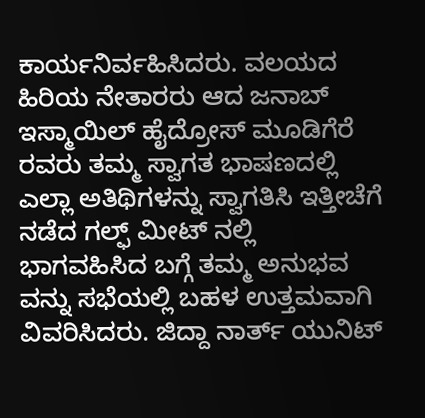ಕಾರ್ಯನಿರ್ವಹಿಸಿದರು. ವಲಯದ ಹಿರಿಯ ನೇತಾರರು ಆದ ಜನಾಬ್ ಇಸ್ಮಾಯಿಲ್ ಹೈದ್ರೋಸ್ ಮೂಡಿಗೆರೆ ರವರು ತಮ್ಮ ಸ್ವಾಗತ ಭಾಷಣದಲ್ಲಿ ಎಲ್ಲಾ ಅತಿಥಿಗಳನ್ನು ಸ್ವಾಗತಿಸಿ ಇತ್ತೀಚೆಗೆ ನಡೆದ ಗಲ್ಫ್ ಮೀಟ್ ನಲ್ಲಿ ಭಾಗವಹಿಸಿದ ಬಗ್ಗೆ ತಮ್ಮ ಅನುಭವ ವನ್ನು ಸಭೆಯಲ್ಲಿ ಬಹಳ ಉತ್ತಮವಾಗಿ ವಿವರಿಸಿದರು. ಜಿದ್ದಾ ನಾರ್ತ್ ಯುನಿಟ್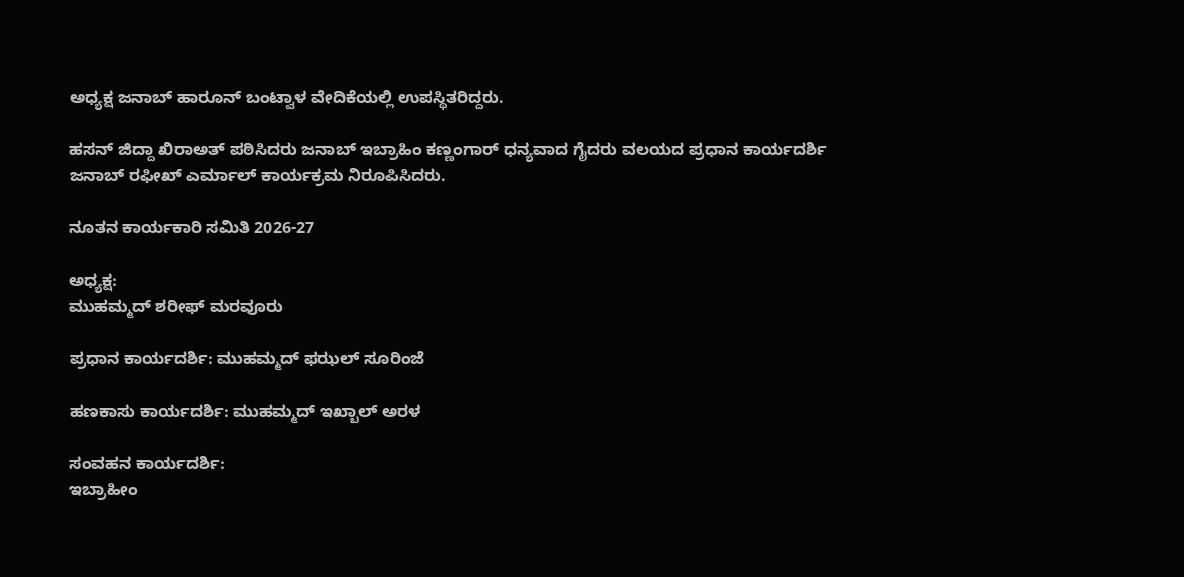ಅಧ್ಯಕ್ಷ ಜನಾಬ್ ಹಾರೂನ್ ಬಂಟ್ವಾಳ ವೇದಿಕೆಯಲ್ಲಿ ಉಪಸ್ಥಿತರಿದ್ದರು.

ಹಸನ್ ಜಿದ್ದಾ ಖಿರಾಅತ್ ಪಠಿಸಿದರು ಜನಾಬ್ ಇಬ್ರಾಹಿಂ ಕಣ್ಣಂಗಾರ್ ಧನ್ಯವಾದ ಗೈದರು ವಲಯದ ಪ್ರಧಾನ ಕಾರ್ಯದರ್ಶಿ ಜನಾಬ್ ರಫೀಖ್ ಎರ್ಮಾಲ್ ಕಾರ್ಯಕ್ರಮ ನಿರೂಪಿಸಿದರು.

ನೂತನ ಕಾರ್ಯಕಾರಿ ಸಮಿತಿ 2026-27

ಅಧ್ಯಕ್ಷ:
ಮುಹಮ್ಮದ್ ಶರೀಫ್ ಮರವೂರು

ಪ್ರಧಾನ ಕಾರ್ಯದರ್ಶಿ: ಮುಹಮ್ಮದ್ ಫಝಲ್ ಸೂರಿಂಜೆ

ಹಣಕಾಸು ಕಾರ್ಯದರ್ಶಿ: ಮುಹಮ್ಮದ್ ಇಖ್ಬಾಲ್ ಅರಳ

ಸಂವಹನ ಕಾರ್ಯದರ್ಶಿ:
ಇಬ್ರಾಹೀಂ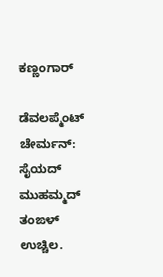ಕಣ್ಣಂಗಾರ್

ಡೆವಲಪ್ಮೆಂಟ್ ಚೇರ್ಮನ್:
ಸೈಯದ್ ಮುಹಮ್ಮದ್ ತಂಙಳ್ ಉಚ್ಚಿಲ.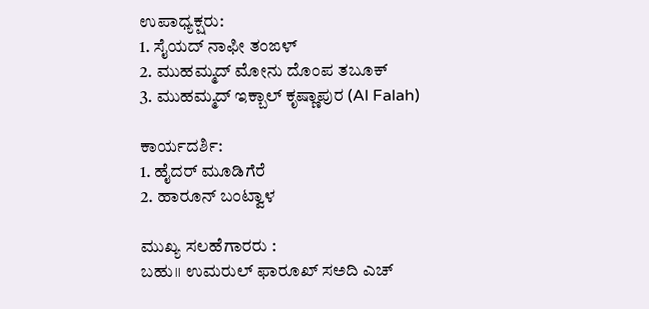ಉಪಾಧ್ಯಕ್ಷರು:
1. ಸೈಯದ್ ನಾಫೀ ತಂಙಳ್
2. ಮುಹಮ್ಮದ್ ಮೋನು ದೊಂಪ ತಬೂಕ್
3. ಮುಹಮ್ಮದ್ ಇಕ್ಬಾಲ್ ಕೃಷ್ಣಾಪುರ (Al Falah)

ಕಾರ್ಯದರ್ಶಿ:
1. ಹೈದರ್ ಮೂಡಿಗೆರೆ
2. ಹಾರೂನ್ ಬಂಟ್ವಾಳ

ಮುಖ್ಯ ಸಲಹೆಗಾರರು :
ಬಹು॥ ಉಮರುಲ್ ಫಾರೂಖ್ ಸಅದಿ ಎಚ್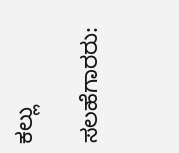ಕಲ್ಲು

ಸಲಹೆಗಾರರು: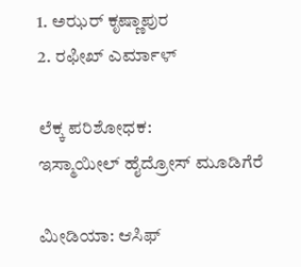1. ಅಝರ್ ಕೃಷ್ಣಾಪುರ
2. ರಫೀಖ್ ಎರ್ಮಾಳ್

ಲೆಕ್ಕ ಪರಿಶೋಧಕ:
ಇಸ್ಮಾಯೀಲ್ ಹೈದ್ರೋಸ್ ಮೂಡಿಗೆರೆ

ಮೀಡಿಯಾ: ಆಸಿಫ್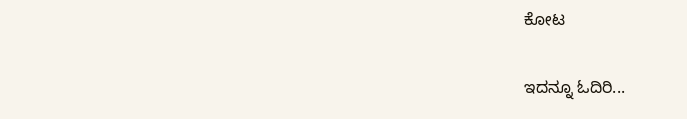ಕೋಟ

ಇದನ್ನೂ ಓದಿರಿ...